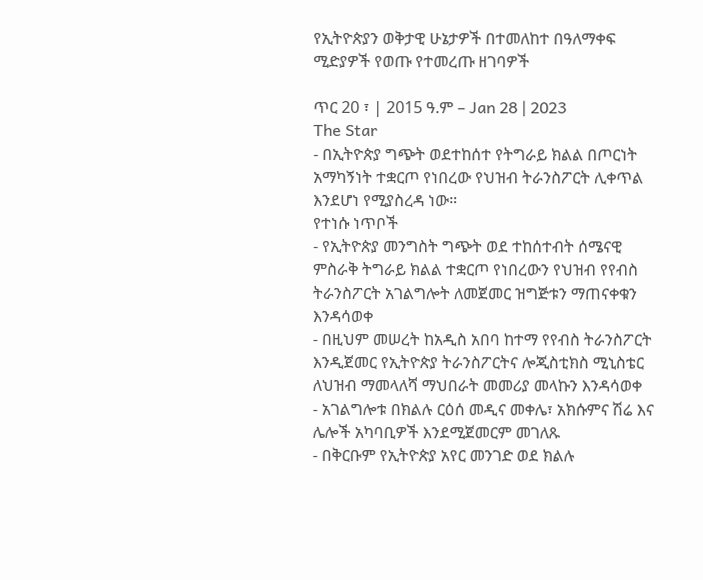የኢትዮጵያን ወቅታዊ ሁኔታዎች በተመለከተ በዓለማቀፍ ሚድያዎች የወጡ የተመረጡ ዘገባዎች

ጥር 20 ፣ | 2015 ዓ.ም – Jan 28 | 2023
The Star
- በኢትዮጵያ ግጭት ወደተከሰተ የትግራይ ክልል በጦርነት አማካኝነት ተቋርጦ የነበረው የህዝብ ትራንስፖርት ሊቀጥል እንደሆነ የሚያስረዳ ነው።
የተነሱ ነጥቦች
- የኢትዮጵያ መንግስት ግጭት ወደ ተከሰተብት ሰሜናዊ ምስራቅ ትግራይ ክልል ተቋርጦ የነበረውን የህዝብ የየብስ ትራንስፖርት አገልግሎት ለመጀመር ዝግጅቱን ማጠናቀቁን እንዳሳወቀ
- በዚህም መሠረት ከአዲስ አበባ ከተማ የየብስ ትራንስፖርት እንዲጀመር የኢትዮጵያ ትራንስፖርትና ሎጂስቲክስ ሚኒስቴር ለህዝብ ማመላለሻ ማህበራት መመሪያ መላኩን እንዳሳወቀ
- አገልግሎቱ በክልሉ ርዕሰ መዲና መቀሌ፣ አክሱምና ሽሬ እና ሌሎች አካባቢዎች እንደሚጀመርም መገለጹ
- በቅርቡም የኢትዮጵያ አየር መንገድ ወደ ክልሉ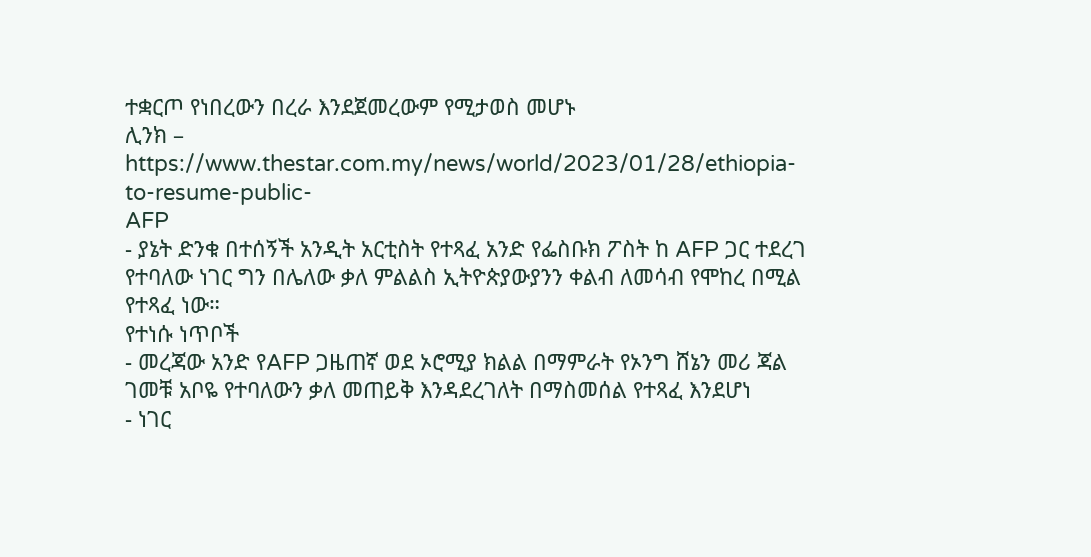ተቋርጦ የነበረውን በረራ እንደጀመረውም የሚታወስ መሆኑ
ሊንክ – https://www.thestar.com.my/news/world/2023/01/28/ethiopia-to-resume-public-
AFP
- ያኔት ድንቁ በተሰኝች አንዲት አርቲስት የተጻፈ አንድ የፌስቡክ ፖስት ከ AFP ጋር ተደረገ የተባለው ነገር ግን በሌለው ቃለ ምልልስ ኢትዮጵያውያንን ቀልብ ለመሳብ የሞከረ በሚል የተጻፈ ነው።
የተነሱ ነጥቦች
- መረጃው አንድ የAFP ጋዜጠኛ ወደ ኦሮሚያ ክልል በማምራት የኦንግ ሸኔን መሪ ጃል ገመቹ አቦዬ የተባለውን ቃለ መጠይቅ እንዳደረገለት በማስመሰል የተጻፈ እንደሆነ
- ነገር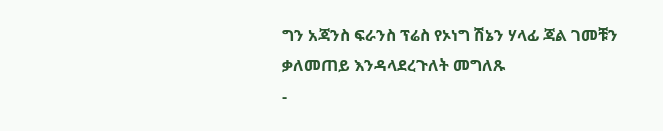ግን አጃንስ ፍራንስ ፕሬስ የኦነግ ሽኔን ሃላፊ ጃል ገመቹን ቃለመጠይ እንዳላደረጉለት መግለጹ
-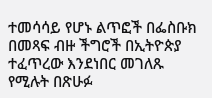ተመሳሳይ የሆኑ ልጥፎች በፌስቡክ በመጻፍ ብዙ ችግሮች በኢትዮጵያ ተፈጥረው እንደነበር መገለጹ የሚሉት በጽሁፉ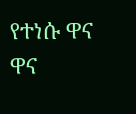የተነሱ ዋና ዋና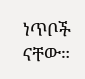ነጥቦች ናቸው።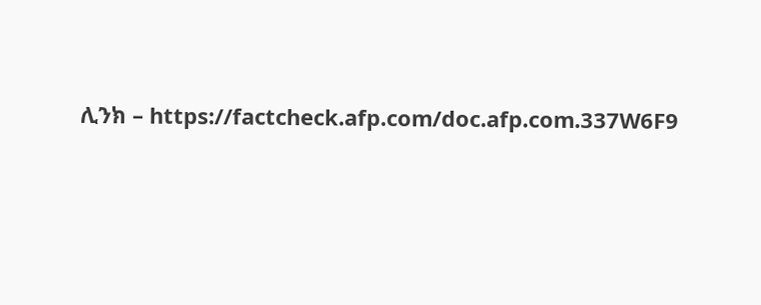ሊንክ – https://factcheck.afp.com/doc.afp.com.337W6F9